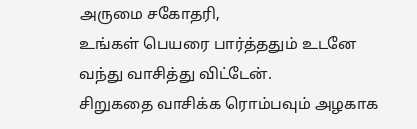அருமை சகோதரி,
உங்கள் பெயரை பார்த்ததும் உடனே வந்து வாசித்து விட்டேன்.
சிறுகதை வாசிக்க ரொம்பவும் அழகாக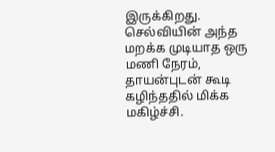இருக்கிறது.
செல்வியின் அந்த மறக்க முடியாத ஒரு மணி நேரம், தாயன்புடன் கூடி கழிந்ததில் மிக்க மகிழ்ச்சி.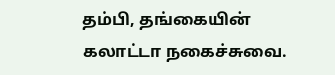தம்பி, தங்கையின் கலாட்டா நகைச்சுவை.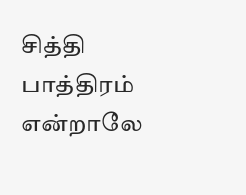சித்தி பாத்திரம் என்றாலே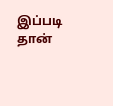இப்படி தான்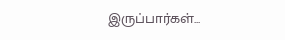இருப்பார்கள்...